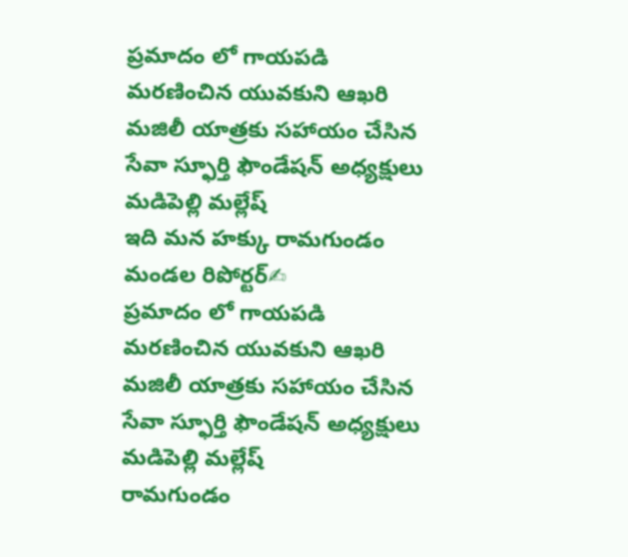ప్రమాదం లో గాయపడి మరణించిన యువకుని ఆఖరి మజిలీ యాత్రకు సహాయం చేసిన సేవా స్ఫూర్తి ఫౌండేషన్ అధ్యక్షులు మడిపెల్లి మల్లేష్
ఇది మన హక్కు రామగుండం మండల రిపోర్టర్✍
ప్రమాదం లో గాయపడి మరణించిన యువకుని ఆఖరి మజిలీ యాత్రకు సహాయం చేసిన సేవా స్ఫూర్తి ఫౌండేషన్ అధ్యక్షులు మడిపెల్లి మల్లేష్
రామగుండం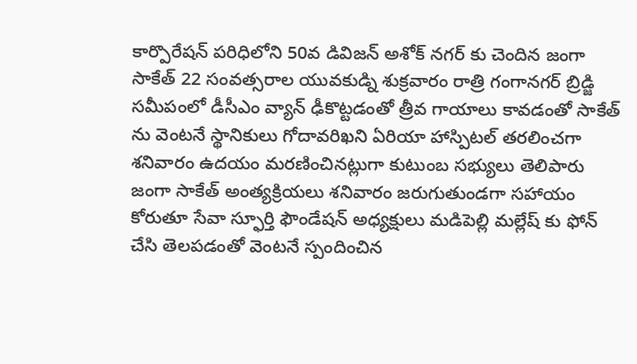కార్పొరేషన్ పరిధిలోని 50వ డివిజన్ అశోక్ నగర్ కు చెందిన జంగా సాకేత్ 22 సంవత్సరాల యువకుడ్ని శుక్రవారం రాత్రి గంగానగర్ బ్రిడ్జి సమీపంలో డీసీఎం వ్యాన్ ఢీకొట్టడంతో త్రీవ గాయాలు కావడంతో సాకేత్ ను వెంటనే స్థానికులు గోదావరిఖని ఏరియా హాస్పిటల్ తరలించగా శనివారం ఉదయం మరణించినట్లుగా కుటుంబ సభ్యులు తెలిపారు జంగా సాకేత్ అంత్యక్రియలు శనివారం జరుగుతుండగా సహాయం కోరుతూ సేవా స్ఫూర్తి ఫౌండేషన్ అధ్యక్షులు మడిపెల్లి మల్లేష్ కు ఫోన్ చేసి తెలపడంతో వెంటనే స్పందించిన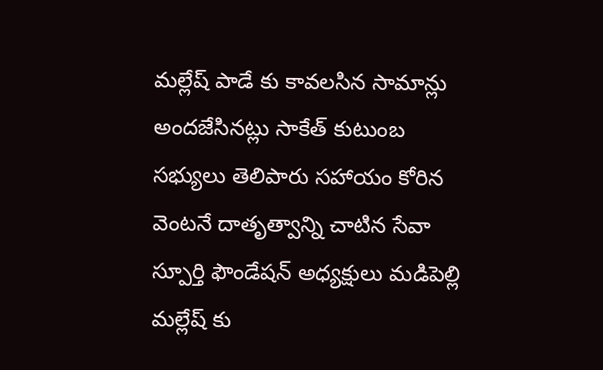మల్లేష్ పాడే కు కావలసిన సామాన్లు అందజేసినట్లు సాకేత్ కుటుంబ సభ్యులు తెలిపారు సహాయం కోరిన వెంటనే దాతృత్వాన్ని చాటిన సేవా స్పూర్తి ఫౌండేషన్ అధ్యక్షులు మడిపెల్లి మల్లేష్ కు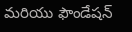మరియు ఫౌండేషన్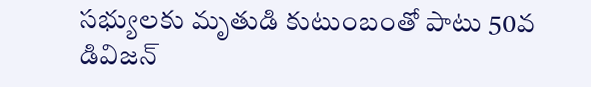సభ్యులకు మృతుడి కుటుంబంతో పాటు 50వ డివిజన్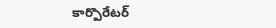కార్పొరేటర్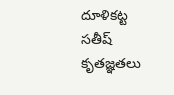దూళికట్ట సతీష్ కృతజ్ఞతలు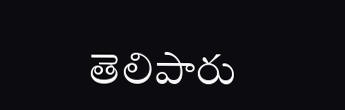తెలిపారు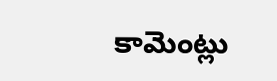కామెంట్లు